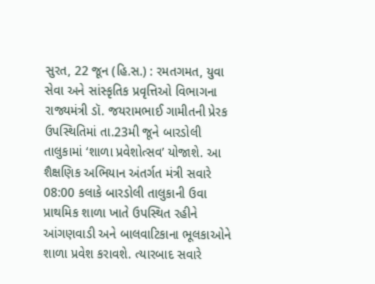સુરત, 22 જૂન (હિ.સ.) : રમતગમત, યુવા સેવા અને સાંસ્કૃતિક પ્રવૃત્તિઓ વિભાગના રાજ્યમંત્રી ડૉ. જયરામભાઈ ગામીતની પ્રેરક ઉપસ્થિતિમાં તા.23મી જૂને બારડોલી તાલુકામાં ‘શાળા પ્રવેશોત્સવ’ યોજાશે. આ શૈક્ષણિક અભિયાન અંતર્ગત મંત્રી સવારે 08:00 કલાકે બારડોલી તાલુકાની ઉવા પ્રાથમિક શાળા ખાતે ઉપસ્થિત રહીને આંગણવાડી અને બાલવાટિકાના ભૂલકાઓને શાળા પ્રવેશ કરાવશે. ત્યારબાદ સવારે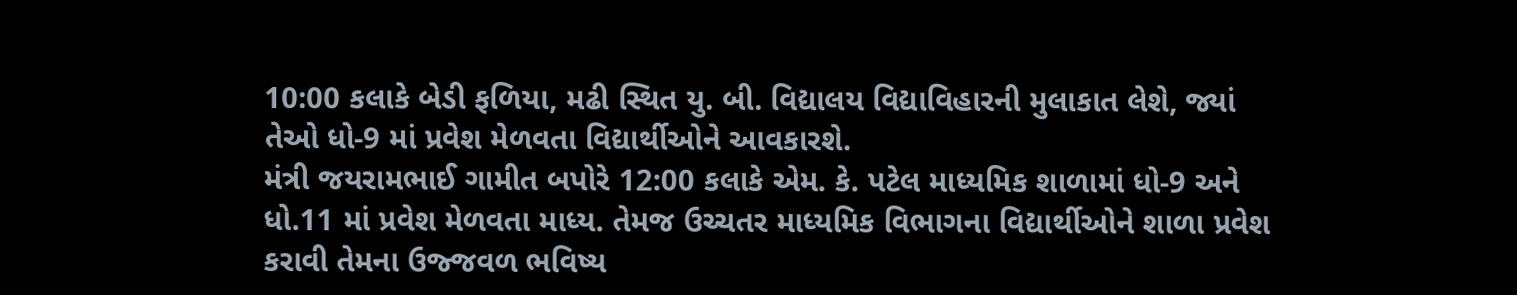10:00 કલાકે બેડી ફળિયા, મઢી સ્થિત યુ. બી. વિદ્યાલય વિદ્યાવિહારની મુલાકાત લેશે, જ્યાં તેઓ ધો-9 માં પ્રવેશ મેળવતા વિદ્યાર્થીઓને આવકારશે.
મંત્રી જયરામભાઈ ગામીત બપોરે 12:00 કલાકે એમ. કે. પટેલ માધ્યમિક શાળામાં ધો-9 અને ધો.11 માં પ્રવેશ મેળવતા માધ્ય. તેમજ ઉચ્ચતર માધ્યમિક વિભાગના વિદ્યાર્થીઓને શાળા પ્રવેશ કરાવી તેમના ઉજ્જવળ ભવિષ્ય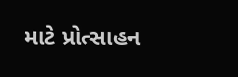માટે પ્રોત્સાહન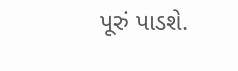પૂરું પાડશે.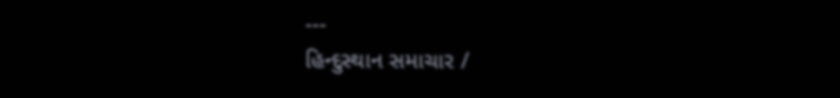---
હિન્દુસ્થાન સમાચાર /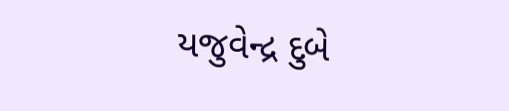યજુવેન્દ્ર દુબે